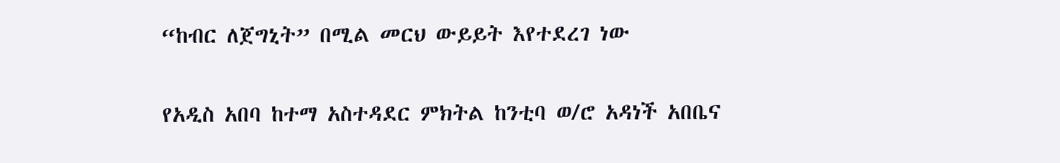“ከብር ለጀግኒት” በሚል መርህ ውይይት እየተደረገ ነው

የአዲስ አበባ ከተማ አስተዳደር ምክትል ከንቲባ ወ/ሮ አዳነች አበቤና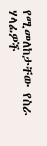የሚመለከታቸው የስራ ሃላፊዎች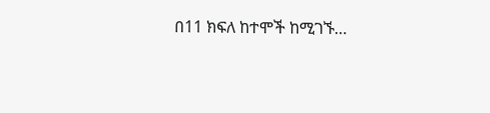በ11 ክፍለ ከተሞች ከሚገኙ…